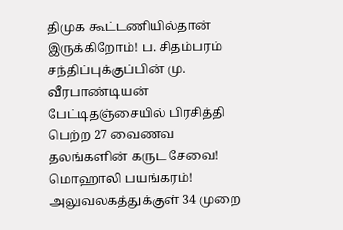திமுக கூட்டணியில்தான் இருக்கிறோம்! ப. சிதம்பரம் சந்திப்புக்குப்பின் மு. வீரபாண்டியன் பேட்டிதஞ்சையில் பிரசித்தி பெற்ற 27 வைணவ தலங்களின் கருட சேவை! மொஹாலி பயங்கரம்! அலுவலகத்துக்குள் 34 முறை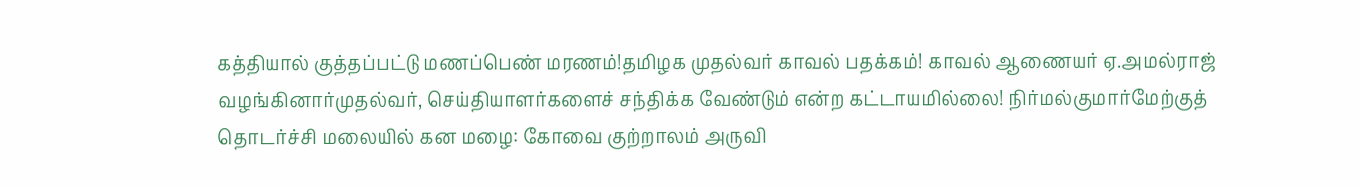கத்தியால் குத்தப்பட்டு மணப்பெண் மரணம்!தமிழக முதல்வர் காவல் பதக்கம்! காவல் ஆணையர் ஏ.அமல்ராஜ் வழங்கினார்முதல்வர், செய்தியாளர்களைச் சந்திக்க வேண்டும் என்ற கட்டாயமில்லை! நிர்மல்குமார்மேற்குத் தொடர்ச்சி மலையில் கன மழை: கோவை குற்றாலம் அருவி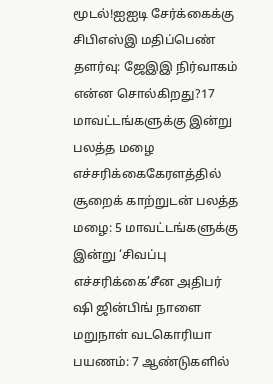மூடல்!ஐஐடி சேர்க்கைக்கு சிபிஎஸ்இ மதிப்பெண் தளர்வு: ஜேஇஇ நிர்வாகம் என்ன சொல்கிறது?17 மாவட்டங்களுக்கு இன்று பலத்த மழை எச்சரிக்கைகேரளத்தில் சூறைக் காற்றுடன் பலத்த மழை: 5 மாவட்டங்களுக்கு இன்று ‘சிவப்பு எச்சரிக்கை’சீன அதிபர் ஷி ஜின்பிங் நாளை மறுநாள் வடகொரியா பயணம்: 7 ஆண்டுகளில்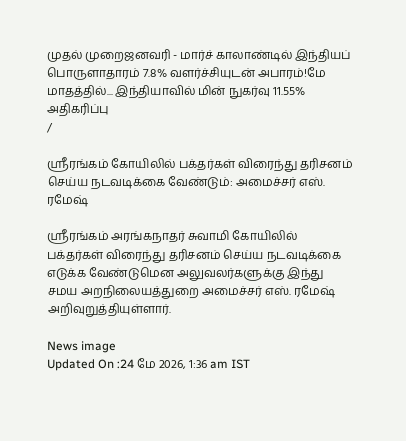முதல் முறைஜனவரி - மார்ச் காலாண்டில் இந்தியப் பொருளாதாரம் 7.8% வளர்ச்சியுடன் அபாரம்!மே மாதத்தில்... இந்தியாவில் மின் நுகர்வு 11.55% அதிகரிப்பு
/

ஸ்ரீரங்கம் கோயிலில் பக்தர்கள் விரைந்து தரிசனம் செய்ய நடவடிக்கை வேண்டும்: அமைச்சர் எஸ். ரமேஷ்

ஸ்ரீரங்கம் அரங்கநாதர் சுவாமி கோயிலில் பக்தர்கள் விரைந்து தரிசனம் செய்ய நடவடிக்கை எடுக்க வேண்டுமென அலுவலர்களுக்கு இந்து சமய அறநிலையத்துறை அமைச்சர் எஸ். ரமேஷ் அறிவுறுத்தியுள்ளார்.

News image
Updated On :24 மே 2026, 1:36 am IST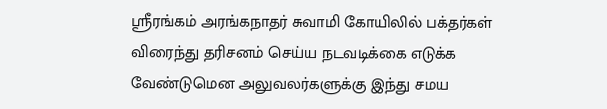ஸ்ரீரங்கம் அரங்கநாதர் சுவாமி கோயிலில் பக்தர்கள் விரைந்து தரிசனம் செய்ய நடவடிக்கை எடுக்க வேண்டுமென அலுவலர்களுக்கு இந்து சமய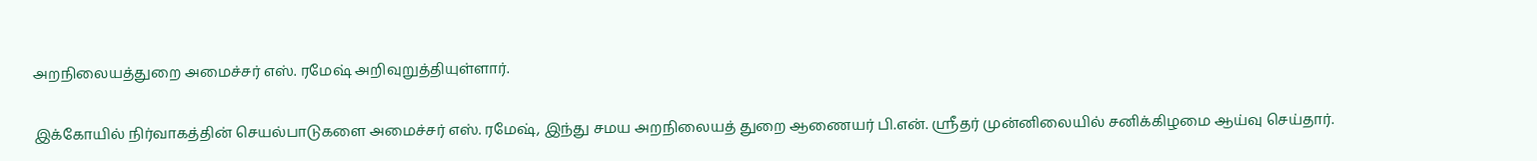அறநிலையத்துறை அமைச்சர் எஸ். ரமேஷ் அறிவுறுத்தியுள்ளார்.

இக்கோயில் நிர்வாகத்தின் செயல்பாடுகளை அமைச்சர் எஸ். ரமேஷ், இந்து சமய அறநிலையத் துறை ஆணையர் பி.என். ஸ்ரீதர் முன்னிலையில் சனிக்கிழமை ஆய்வு செய்தார்.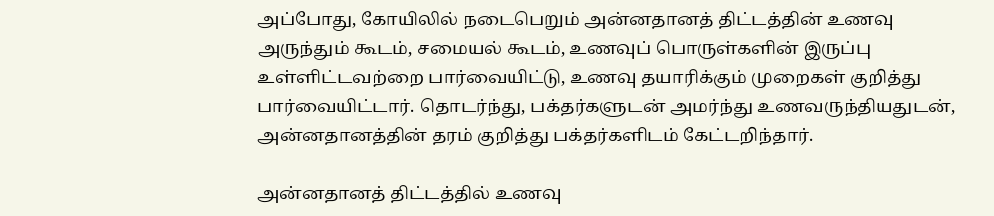அப்போது, கோயிலில் நடைபெறும் அன்னதானத் திட்டத்தின் உணவு அருந்தும் கூடம், சமையல் கூடம், உணவுப் பொருள்களின் இருப்பு உள்ளிட்டவற்றை பார்வையிட்டு, உணவு தயாரிக்கும் முறைகள் குறித்து பார்வையிட்டார். தொடர்ந்து, பக்தர்களுடன் அமர்ந்து உணவருந்தியதுடன், அன்னதானத்தின் தரம் குறித்து பக்தர்களிடம் கேட்டறிந்தார்.

அன்னதானத் திட்டத்தில் உணவு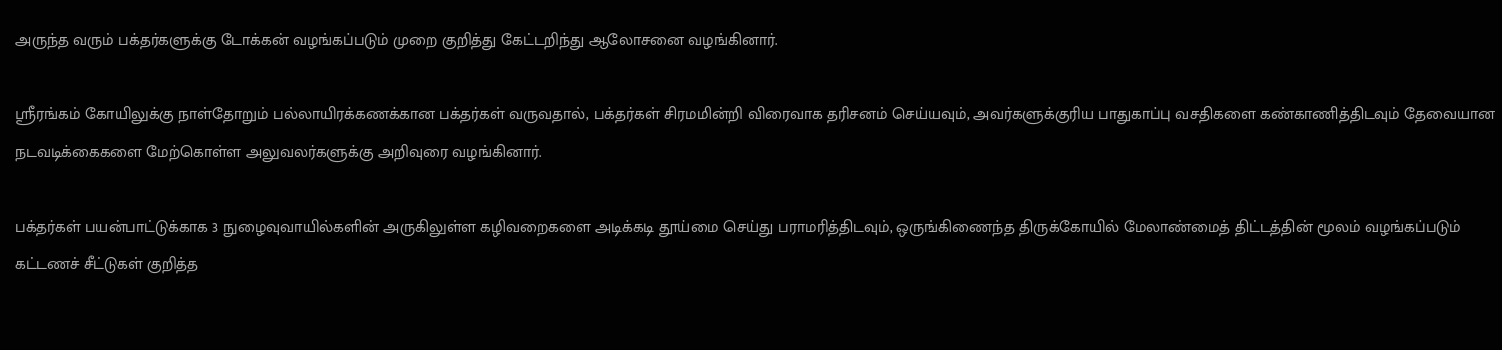அருந்த வரும் பக்தர்களுக்கு டோக்கன் வழங்கப்படும் முறை குறித்து கேட்டறிந்து ஆலோசனை வழங்கினார்.

ஸ்ரீரங்கம் கோயிலுக்கு நாள்தோறும் பல்லாயிரக்கணக்கான பக்தர்கள் வருவதால், பக்தர்கள் சிரமமின்றி விரைவாக தரிசனம் செய்யவும், அவர்களுக்குரிய பாதுகாப்பு வசதிகளை கண்காணித்திடவும் தேவையான நடவடிக்கைகளை மேற்கொள்ள அலுவலர்களுக்கு அறிவுரை வழங்கினார்.

பக்தர்கள் பயன்பாட்டுக்காக 3 நுழைவுவாயில்களின் அருகிலுள்ள கழிவறைகளை அடிக்கடி தூய்மை செய்து பராமரித்திடவும், ஒருங்கிணைந்த திருக்கோயில் மேலாண்மைத் திட்டத்தின் மூலம் வழங்கப்படும் கட்டணச் சீட்டுகள் குறித்த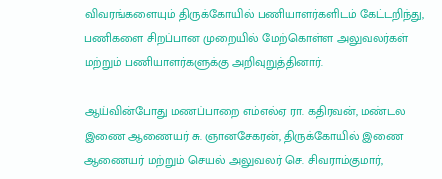விவரங்களையும் திருக்கோயில் பணியாளர்களிடம் கேட்டறிந்து, பணிகளை சிறப்பான முறையில் மேற்கொள்ள அலுவலர்கள் மற்றும் பணியாளர்களுக்கு அறிவுறுத்தினார்.

ஆய்வின்போது மணப்பாறை எம்எல்ஏ ரா. கதிரவன், மண்டல இணை ஆணையர் சு. ஞானசேகரன், திருக்கோயில் இணை ஆணையர் மற்றும் செயல் அலுவலர் செ. சிவராம்குமார்,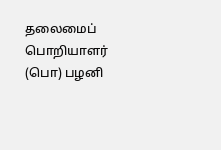தலைமைப் பொறியாளர் (பொ) பழனி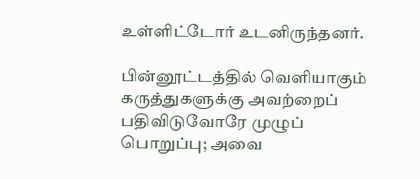உள்ளிட்டோர் உடனிருந்தனர்.

பின்னூட்டத்தில் வெளியாகும் கருத்துகளுக்கு அவற்றைப் பதிவிடுவோரே முழுப் பொறுப்பு; அவை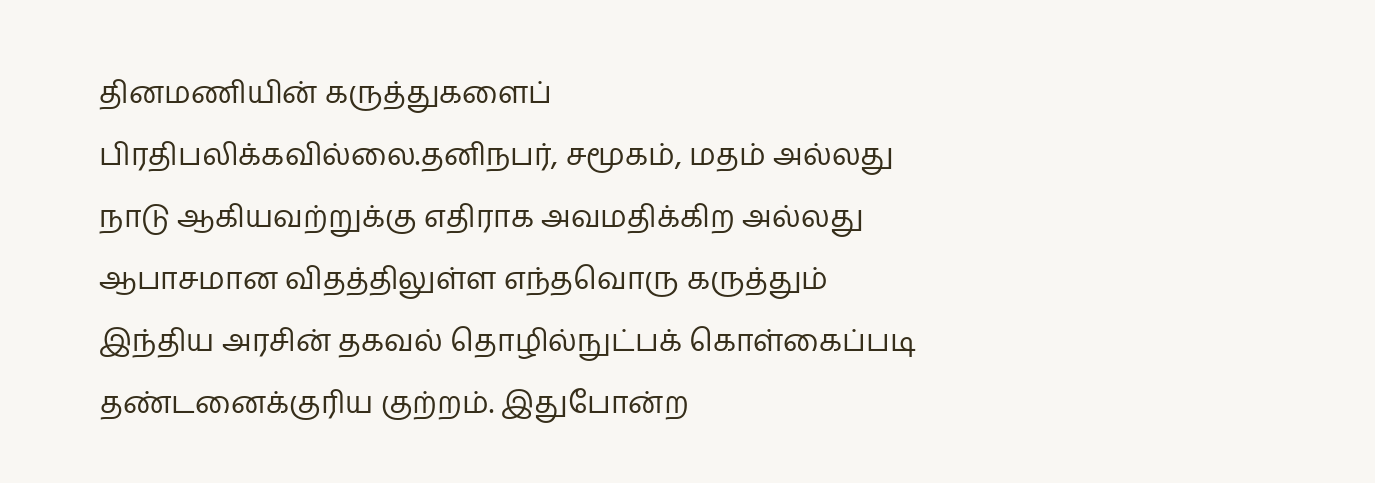தினமணியின் கருத்துகளைப் பிரதிபலிக்கவில்லை.தனிநபர், சமூகம், மதம் அல்லது நாடு ஆகியவற்றுக்கு எதிராக அவமதிக்கிற அல்லது ஆபாசமான விதத்திலுள்ள எந்தவொரு கருத்தும் இந்திய அரசின் தகவல் தொழில்நுட்பக் கொள்கைப்படி தண்டனைக்குரிய குற்றம். இதுபோன்ற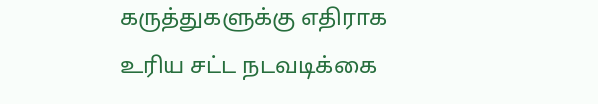கருத்துகளுக்கு எதிராக உரிய சட்ட நடவடிக்கை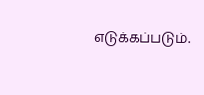எடுக்கப்படும்.